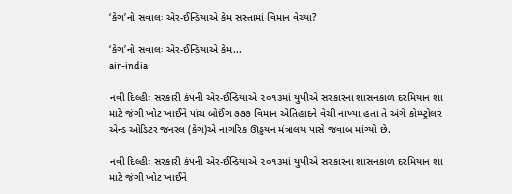‘કેગ’નો સવાલઃ એર-ઈન્ડિયાએ કેમ સસ્તામાં વિમાન વેચ્યા?

‘કેગ’નો સવાલઃ એર-ઈન્ડિયાએ કેમ...
air-india

નવી દિલ્હીઃ સરકારી કંપની એર-ઈન્ડિયાએ ૨૦૧૩માં યુપીએ સરકારના શાસનકાળ દરમિયાન શા માટે જંગી ખોટ ખાઈને પાંચ બોઈંગ ૭૭૭ વિમાન એતિહાદને વેચી નાખ્યા હતા તે અંગે કોમ્પ્ટ્રોલર એન્ડ ઓડિટર જનરલ (કેગ)એ નાગરિક ઊડ્ડયન મંત્રાલય પાસે જવાબ માંગ્યો છે.

નવી દિલ્હીઃ સરકારી કંપની એર-ઈન્ડિયાએ ૨૦૧૩માં યુપીએ સરકારના શાસનકાળ દરમિયાન શા માટે જંગી ખોટ ખાઈને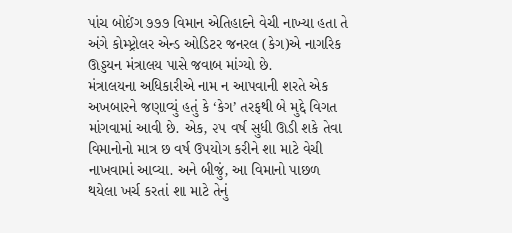પાંચ બોઈંગ ૭૭૭ વિમાન એતિહાદને વેચી નાખ્યા હતા તે અંગે કોમ્પ્ટ્રોલર એન્ડ ઓડિટર જનરલ (કેગ)એ નાગરિક ઊડ્ડયન મંત્રાલય પાસે જવાબ માંગ્યો છે.
મંત્રાલયના અધિકારીએ નામ ન આપવાની શરતે એક અખબારને જણાવ્યું હતું કે ‘કેગ’ તરફથી બે મુદ્દે વિગત માંગવામાં આવી છે. એક, ૨૫ વર્ષ સુધી ઊડી શકે તેવા વિમાનોનો માત્ર છ વર્ષ ઉપયોગ કરીને શા માટે વેચી નાખવામાં આવ્યા. અને બીજું, આ વિમાનો પાછળ થયેલા ખર્ચ કરતાં શા માટે તેનું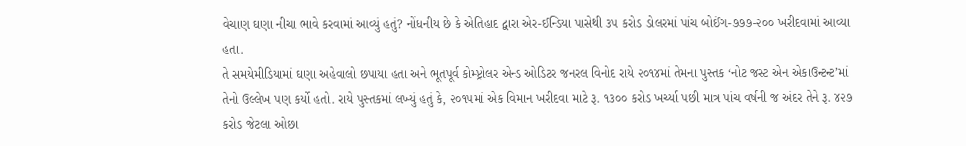વેચાણ ઘણા નીચા ભાવે કરવામાં આવ્યું હતું? નોંધનીય છે કે એતિહાદ દ્વારા એર-ઈન્ડિયા પાસેથી ૩૫ કરોડ ડોલરમાં પાંચ બોઈંગ-૭૭૭-૨૦૦ ખરીદવામાં આવ્યા હતા.
તે સમયેમીડિયામાં ઘણા અહેવાલો છપાયા હતા અને ભૂતપૂર્વ કોમ્પ્ટ્રોલર એન્ડ ઓડિટર જનરલ વિનોદ રાયે ૨૦૧૪માં તેમના પુસ્તક ‘નોટ જસ્ટ એન એકાઉન્ટન્ટ’માં તેનો ઉલ્લેખ પણ કર્યો હતો. રાયે પુસ્તકમાં લખ્યું હતું કે, ૨૦૧૫માં એક વિમાન ખરીદવા માટે રૂ. ૧૩૦૦ કરોડ ખર્ચ્યા પછી માત્ર પાંચ વર્ષની જ અંદર તેને રૂ. ૪૨૭ કરોડ જેટલા ઓછા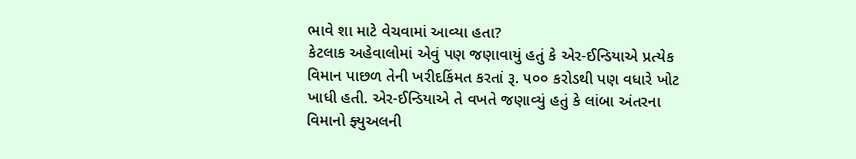ભાવે શા માટે વેચવામાં આવ્યા હતા?
કેટલાક અહેવાલોમાં એવું પણ જણાવાયું હતું કે એર-ઈન્ડિયાએ પ્રત્યેક વિમાન પાછળ તેની ખરીદકિંમત કરતાં રૂ. ૫૦૦ કરોડથી પણ વધારે ખોટ ખાધી હતી. એર-ઈન્ડિયાએ તે વખતે જણાવ્યું હતું કે લાંબા અંતરના વિમાનો ફ્યુઅલની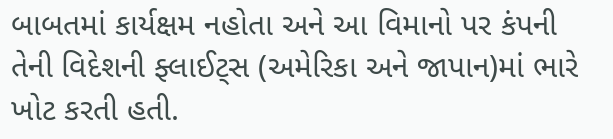બાબતમાં કાર્યક્ષમ નહોતા અને આ વિમાનો પર કંપની તેની વિદેશની ફ્લાઈટ્સ (અમેરિકા અને જાપાન)માં ભારે ખોટ કરતી હતી.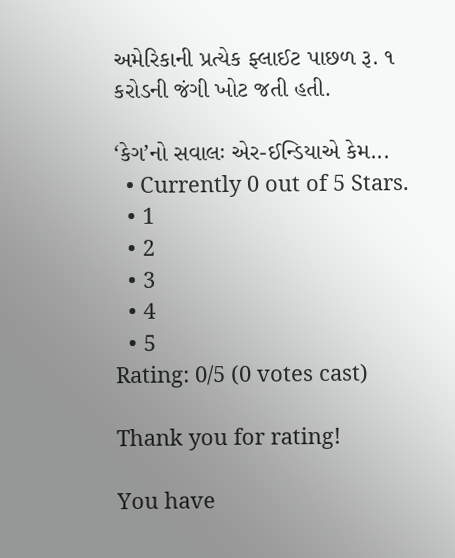અમેરિકાની પ્રત્યેક ફ્લાઈટ પાછળ રૂ. ૧ કરોડની જંગી ખોટ જતી હતી.

‘કેગ’નો સવાલઃ એર-ઈન્ડિયાએ કેમ...
  • Currently 0 out of 5 Stars.
  • 1
  • 2
  • 3
  • 4
  • 5
Rating: 0/5 (0 votes cast)

Thank you for rating!

You have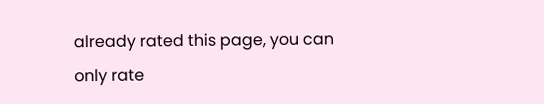already rated this page, you can only rate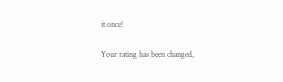it once!

Your rating has been changed,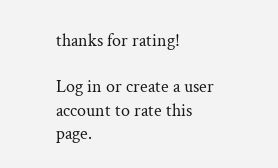thanks for rating!

Log in or create a user account to rate this page.